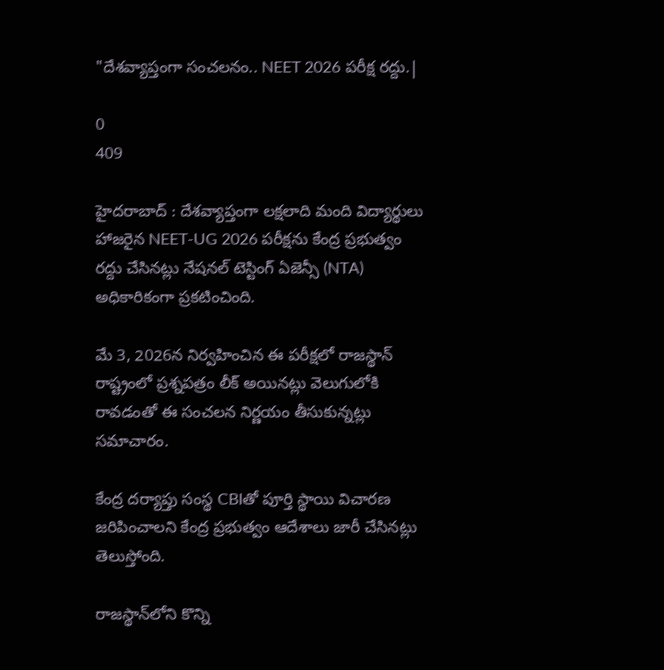"దేశవ్యాప్తంగా సంచలనం.. NEET 2026 పరీక్ష రద్దు.|

0
409

హైదరాబాద్ : దేశవ్యాప్తంగా లక్షలాది మంది విద్యార్థులు హాజరైన NEET-UG 2026 పరీక్షను కేంద్ర ప్రభుత్వం రద్దు చేసినట్లు నేషనల్ టెస్టింగ్ ఏజెన్సీ (NTA) అధికారికంగా ప్రకటించింది.

మే 3, 2026న నిర్వహించిన ఈ పరీక్షలో రాజస్థాన్ రాష్ట్రంలో ప్రశ్నపత్రం లీక్ అయినట్లు వెలుగులోకి రావడంతో ఈ సంచలన నిర్ణయం తీసుకున్నట్లు సమాచారం.

కేంద్ర దర్యాప్తు సంస్థ CBIతో పూర్తి స్థాయి విచారణ జరిపించాలని కేంద్ర ప్రభుత్వం ఆదేశాలు జారీ చేసినట్లు తెలుస్తోంది.

రాజస్థాన్‌లోని కొన్ని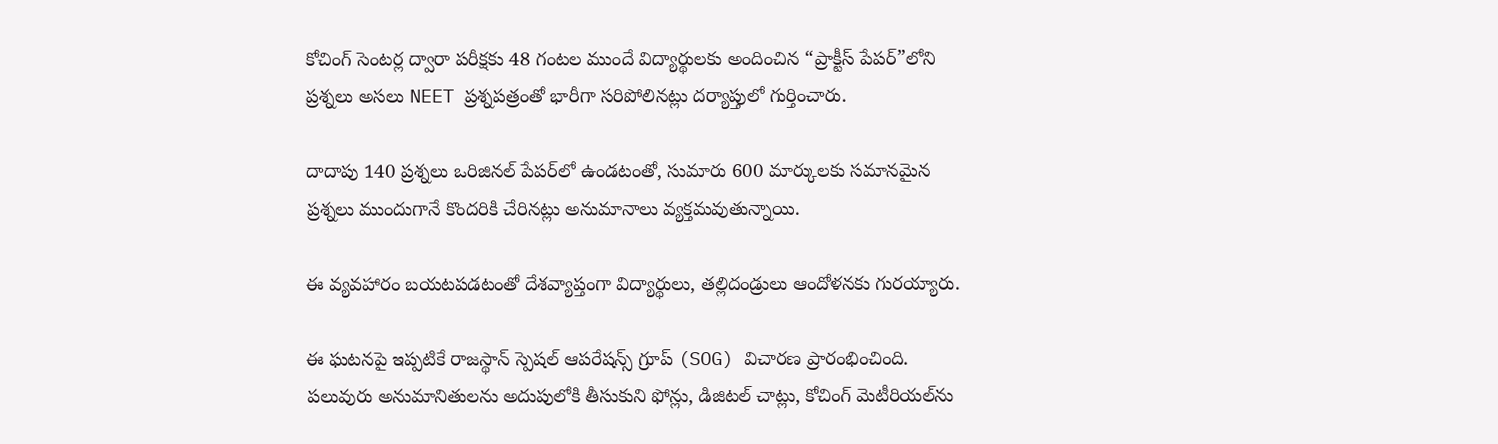కోచింగ్ సెంటర్ల ద్వారా పరీక్షకు 48 గంటల ముందే విద్యార్థులకు అందించిన “ప్రాక్టీస్ పేపర్”లోని ప్రశ్నలు అసలు NEET ప్రశ్నపత్రంతో భారీగా సరిపోలినట్లు దర్యాప్తులో గుర్తించారు.

దాదాపు 140 ప్రశ్నలు ఒరిజినల్ పేపర్‌లో ఉండటంతో, సుమారు 600 మార్కులకు సమానమైన ప్రశ్నలు ముందుగానే కొందరికి చేరినట్లు అనుమానాలు వ్యక్తమవుతున్నాయి.

ఈ వ్యవహారం బయటపడటంతో దేశవ్యాప్తంగా విద్యార్థులు, తల్లిదండ్రులు ఆందోళనకు గురయ్యారు.

ఈ ఘటనపై ఇప్పటికే రాజస్థాన్ స్పెషల్ ఆపరేషన్స్ గ్రూప్ (SOG) విచారణ ప్రారంభించింది. పలువురు అనుమానితులను అదుపులోకి తీసుకుని ఫోన్లు, డిజిటల్ చాట్లు, కోచింగ్ మెటీరియల్‌ను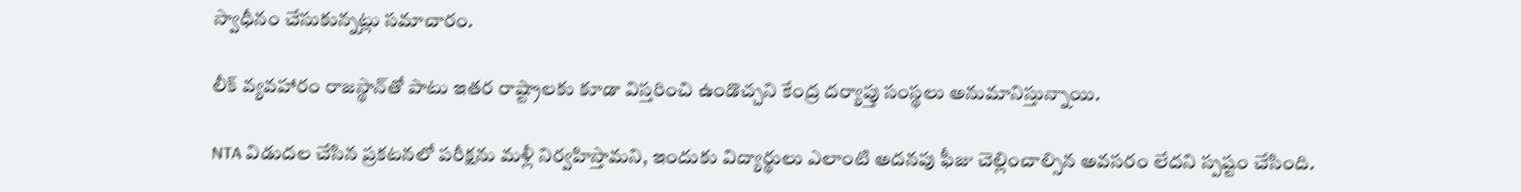స్వాధీనం చేసుకున్నట్లు సమాచారం.

లీక్ వ్యవహారం రాజస్థాన్‌తో పాటు ఇతర రాష్ట్రాలకు కూడా విస్తరించి ఉండొచ్చని కేంద్ర దర్యాప్తు సంస్థలు అనుమానిస్తున్నాయి.

NTA విడుదల చేసిన ప్రకటనలో పరీక్షను మళ్లీ నిర్వహిస్తామని, ఇందుకు విద్యార్థులు ఎలాంటి అదనపు ఫీజు చెల్లించాల్సిన అవసరం లేదని స్పష్టం చేసింది.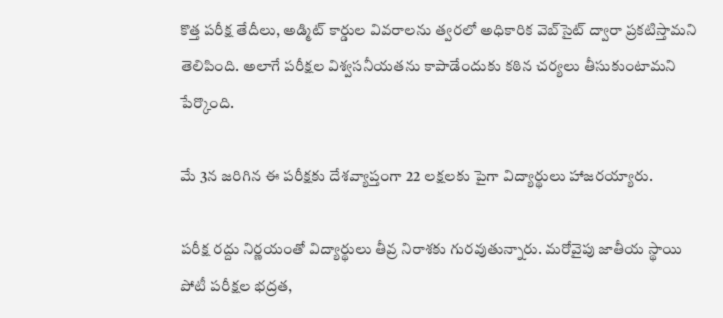కొత్త పరీక్ష తేదీలు, అడ్మిట్ కార్డుల వివరాలను త్వరలో అధికారిక వెబ్‌సైట్ ద్వారా ప్రకటిస్తామని తెలిపింది. అలాగే పరీక్షల విశ్వసనీయతను కాపాడేందుకు కఠిన చర్యలు తీసుకుంటామని పేర్కొంది.

మే 3న జరిగిన ఈ పరీక్షకు దేశవ్యాప్తంగా 22 లక్షలకు పైగా విద్యార్థులు హాజరయ్యారు.

పరీక్ష రద్దు నిర్ణయంతో విద్యార్థులు తీవ్ర నిరాశకు గురవుతున్నారు. మరోవైపు జాతీయ స్థాయి పోటీ పరీక్షల భద్రత,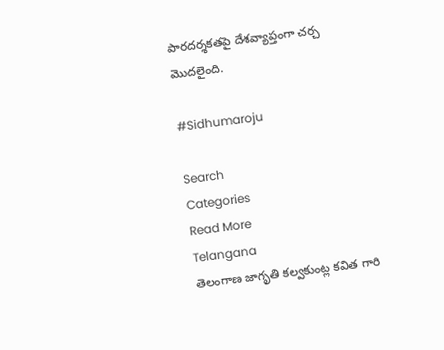పారదర్శకతపై దేశవ్యాప్తంగా చర్చ మొదలైంది.

#Sidhumaroju

Search
Categories
Read More
Telangana
తెలంగాణ జాగృతి కల్వకుంట్ల కవిత గారి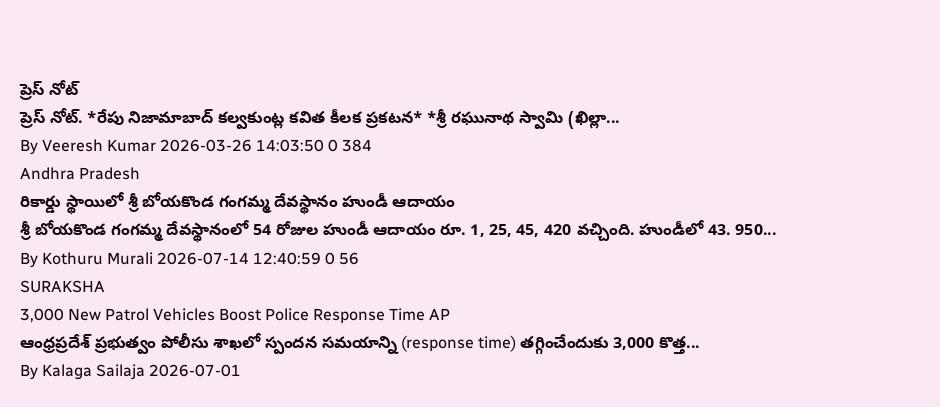ప్రెస్ నోట్
ప్రెస్ నోట్. *రేపు నిజామాబాద్ కల్వకుంట్ల కవిత కీలక ప్రకటన* *శ్రీ రఘునాథ స్వామి (ఖిల్లా...
By Veeresh Kumar 2026-03-26 14:03:50 0 384
Andhra Pradesh
రికార్డు స్థాయిలో శ్రీ బోయకొండ గంగమ్మ దేవస్థానం హుండీ ఆదాయం
శ్రీ బోయకొండ గంగమ్మ దేవస్థానంలో 54 రోజుల హుండీ ఆదాయం రూ. 1, 25, 45, 420 వచ్చింది. హుండీలో 43. 950...
By Kothuru Murali 2026-07-14 12:40:59 0 56
SURAKSHA
3,000 New Patrol Vehicles Boost Police Response Time AP
ఆంధ్రప్రదేశ్ ప్రభుత్వం పోలీసు శాఖలో స్పందన సమయాన్ని (response time) తగ్గించేందుకు 3,000 కొత్త...
By Kalaga Sailaja 2026-07-01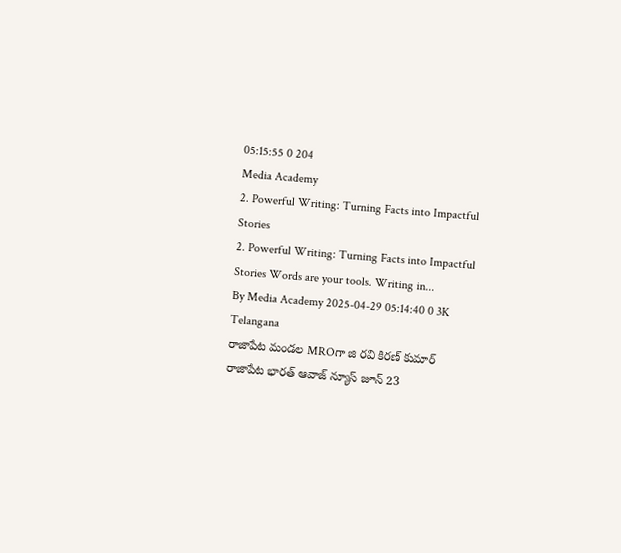05:15:55 0 204
Media Academy
2. Powerful Writing: Turning Facts into Impactful Stories
2. Powerful Writing: Turning Facts into Impactful Stories Words are your tools. Writing in...
By Media Academy 2025-04-29 05:14:40 0 3K
Telangana
రాజాపేట మండల MROగా జి రవి కిరణ్ కుమార్
రాజాపేట భారత్ ఆవాజ్ న్యూస్ జూన్ 23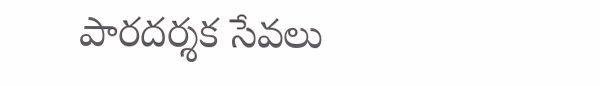పారదర్శక సేవలు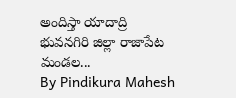అందిస్తా యాదాద్రి భువనగిరి జిల్లా రాజాపేట మండల...
By Pindikura Mahesh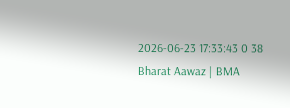2026-06-23 17:33:43 0 38
Bharat Aawaz | BMA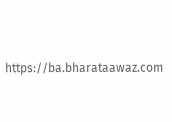https://ba.bharataawaz.com